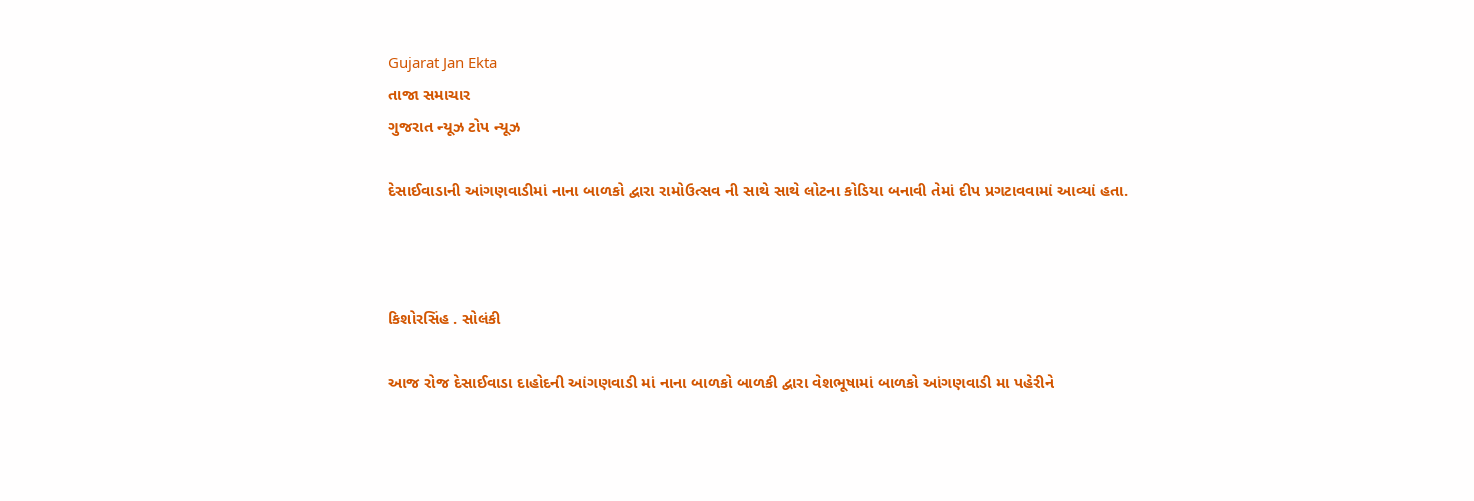Gujarat Jan Ekta
તાજા સમાચાર
ગુજરાત ન્યૂઝ ટોપ ન્યૂઝ

દેસાઈવાડાની આંગણવાડીમાં નાના બાળકો દ્વારા રામોઉત્સવ ની સાથે સાથે લોટના કોડિયા બનાવી તેમાં દીપ પ્રગટાવવામાં આવ્યાં હતા.



કિશોરસિંહ . સોલંકી

આજ રોજ દેસાઈવાડા દાહોદની આંગણવાડી માં નાના બાળકો બાળકી દ્વારા વેશભૂષામાં બાળકો આંગણવાડી મા પહેરીને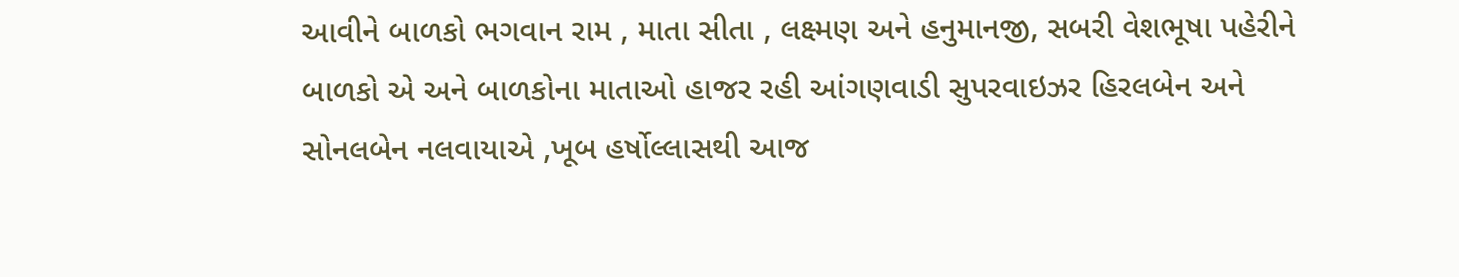આવીને બાળકો ભગવાન રામ , માતા સીતા , લક્ષ્મણ અને હનુમાનજી, સબરી વેશભૂષા પહેરીને બાળકો એ અને બાળકોના માતાઓ હાજર રહી આંગણવાડી સુપરવાઇઝર હિરલબેન અને સોનલબેન નલવાયાએ ,ખૂબ હર્ષોલ્લાસથી આજ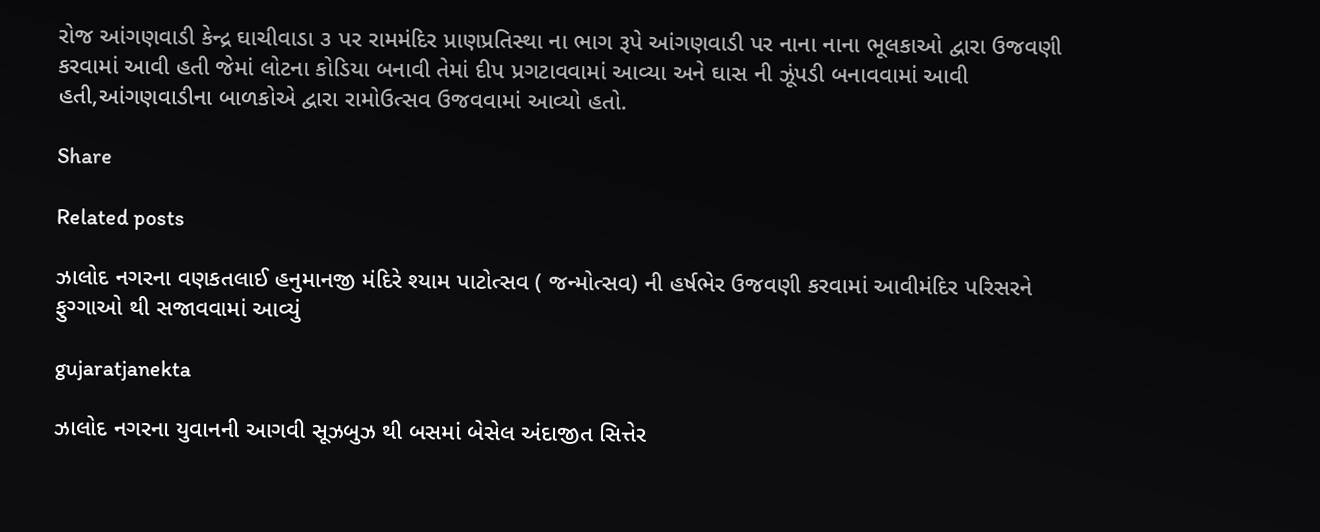રોજ આંગણવાડી કેન્દ્ર ઘાચીવાડા ૩ પર રામમંદિર પ્રાણપ્રતિસ્થા ના ભાગ રૂપે આંગણવાડી પર નાના નાના ભૂલકાઓ દ્વારા ઉજવણી કરવામાં આવી હતી જેમાં લોટના કોડિયા બનાવી તેમાં દીપ પ્રગટાવવામાં આવ્યા અને ઘાસ ની ઝૂંપડી બનાવવામાં આવી હતી,આંગણવાડીના બાળકોએ દ્વારા રામોઉત્સવ ઉજવવામાં આવ્યો હતો.

Share

Related posts

ઝાલોદ નગરના વણકતલાઈ હનુમાનજી મંદિરે શ્યામ પાટોત્સવ ( જન્મોત્સવ) ની હર્ષભેર ઉજવણી કરવામાં આવીમંદિર પરિસરને ફુગ્ગાઓ થી સજાવવામાં આવ્યું

gujaratjanekta

ઝાલોદ નગરના યુવાનની આગવી સૂઝબુઝ થી બસમાં બેસેલ અંદાજીત સિત્તેર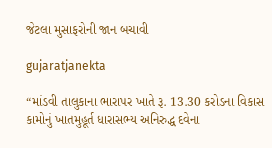જેટલા મુસાફરોની જાન બચાવી

gujaratjanekta

“માંડવી તાલુકાના ભારાપર ખાતે રૂ. 13.30 કરોડના વિકાસ કામોનું ખાતમુહૂર્ત ધારાસભ્ય અનિરુદ્ધ દવેના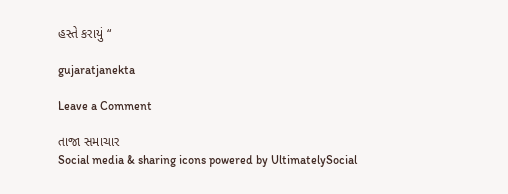હસ્તે કરાયું “

gujaratjanekta

Leave a Comment

તાજા સમાચાર
Social media & sharing icons powered by UltimatelySocial